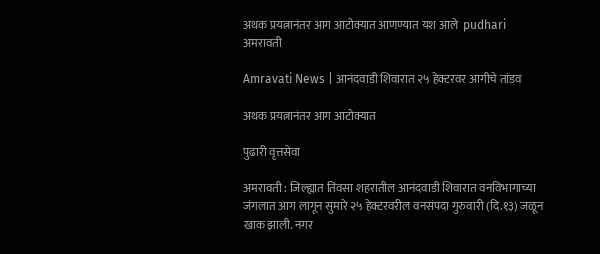अथक प्रयत्नानंतर आग आटोक्यात आणण्यात यश आले  pudhari
अमरावती

Amravati News | आनंदवाडी शिवारात २५ हेक्टरवर आगीचे तांडव

अथक प्रयत्नानंतर आग आटोक्यात

पुढारी वृत्तसेवा

अमरावती : जिल्ह्यात तिवसा शहरातील आनंदवाडी शिवारात वनविभागाच्या जंगलात आग लागून सुमारे २५ हेक्टरवरील वनसंपदा गुरुवारी (दि.१३) जळून खाक झाली. नगर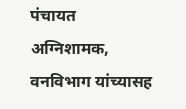पंचायत अग्निशामक, वनविभाग यांच्यासह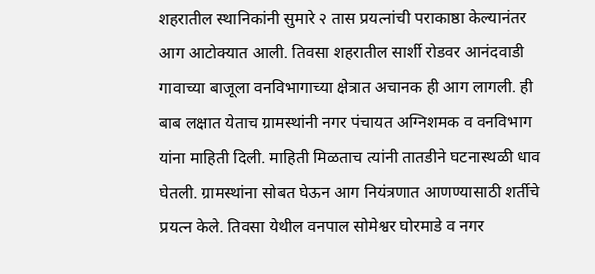शहरातील स्थानिकांनी सुमारे २ तास प्रयत्नांची पराकाष्ठा केल्यानंतर आग आटोक्यात आली. तिवसा शहरातील सार्शी रोडवर आनंदवाडी गावाच्या बाजूला वनविभागाच्या क्षेत्रात अचानक ही आग लागली. ही बाब लक्षात येताच ग्रामस्थांनी नगर पंचायत अग्निशमक व वनविभाग यांना माहिती दिली. माहिती मिळताच त्यांनी तातडीने घटनास्थळी धाव घेतली. ग्रामस्थांना सोबत घेऊन आग नियंत्रणात आणण्यासाठी शर्तीचे प्रयत्न केले. तिवसा येथील वनपाल सोमेश्वर घोरमाडे व नगर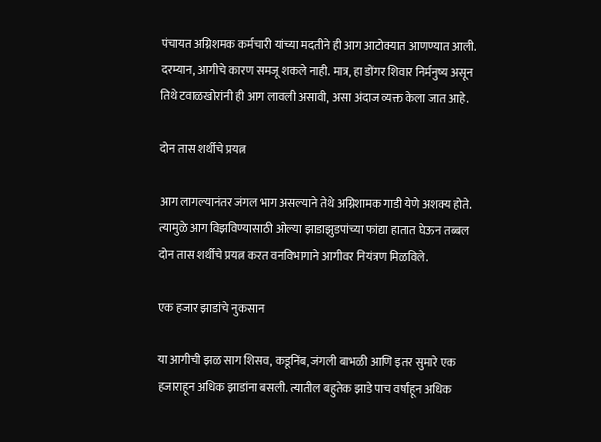पंचायत अग्निशमक कर्मचारी यांच्या मदतीने ही आग आटोक्यात आणण्यात आली. दरम्यान, आगीचे कारण समजू शकले नाही. मात्र, हा डोंगर शिवार निर्मनुष्य असून तिथे टवाळखोरांनी ही आग लावली असावी, असा अंदाज व्यक्त केला जात आहे.

दोन तास शर्थीचे प्रयत्न

आग लागल्यानंतर जंगल भाग असल्याने तेथे अग्निशामक गाडी येणे अशक्य होते. त्यामुळे आग विझविण्यासाठी ओल्या झाडाझुडपांच्या फांद्या हातात घेऊन तब्बल दोन तास शर्थीचे प्रयत्न करत वनविभागाने आगीवर नियंत्रण मिळविले.

एक हजार झाडांचे नुकसान

या आगीची झळ साग शिसव, कडूनिंब, जंगली बाभळी आणि इतर सुमारे एक हजाराहून अधिक झाडांना बसली. त्यातील बहुतेक झाडे पाच वर्षांहून अधिक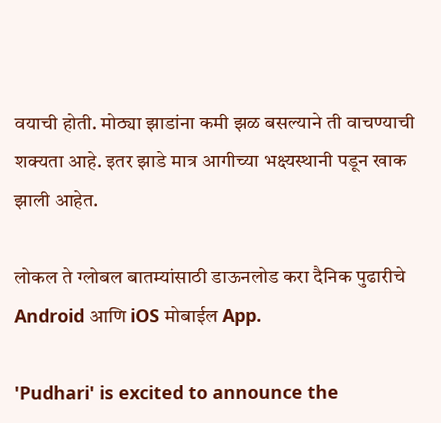वयाची होती. मोठ्या झाडांना कमी झळ बसल्याने ती वाचण्याची शक्यता आहे. इतर झाडे मात्र आगीच्या भक्ष्यस्थानी पडून खाक झाली आहेत.

लोकल ते ग्लोबल बातम्यांसाठी डाऊनलोड करा दैनिक पुढारीचे Android आणि iOS मोबाईल App.

'Pudhari' is excited to announce the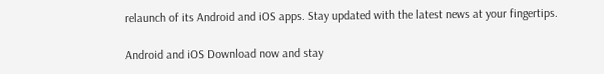relaunch of its Android and iOS apps. Stay updated with the latest news at your fingertips.

Android and iOS Download now and stay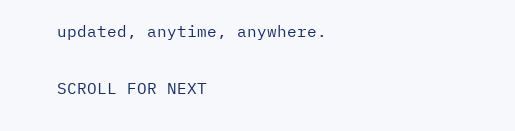updated, anytime, anywhere.

SCROLL FOR NEXT